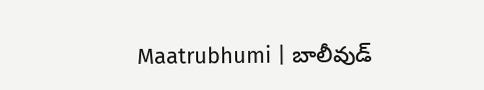Maatrubhumi | బాలీవుడ్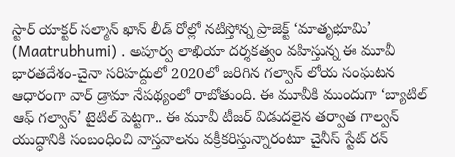స్టార్ యాక్టర్ సల్మాన్ ఖాన్ లీడ్ రోల్లో నటిస్తోన్న ప్రాజెక్ట్ ‘మాతృభూమి’ (Maatrubhumi) . అపూర్వ లాఖియా దర్శకత్వం వహిస్తున్న ఈ మూవీ భారతదేశం-చైనా సరిహద్దులో 2020లో జరిగిన గల్వాన్ లోయ సంఘటన ఆధారంగా వార్ డ్రామా నేపథ్యంలో రాబోతుంది. ఈ మూవీకి ముందుగా ‘బ్యాటిల్ ఆఫ్ గల్వాన్’ టైటిల్ పెట్టగా.. ఈ మూవీ టీజర్ విడుదలైన తర్వాత గాల్వన్ యుద్ధానికి సంబంధించి వాస్తవాలను వక్రీకరిస్తున్నారంటూ చైనీస్ స్టేట్ రన్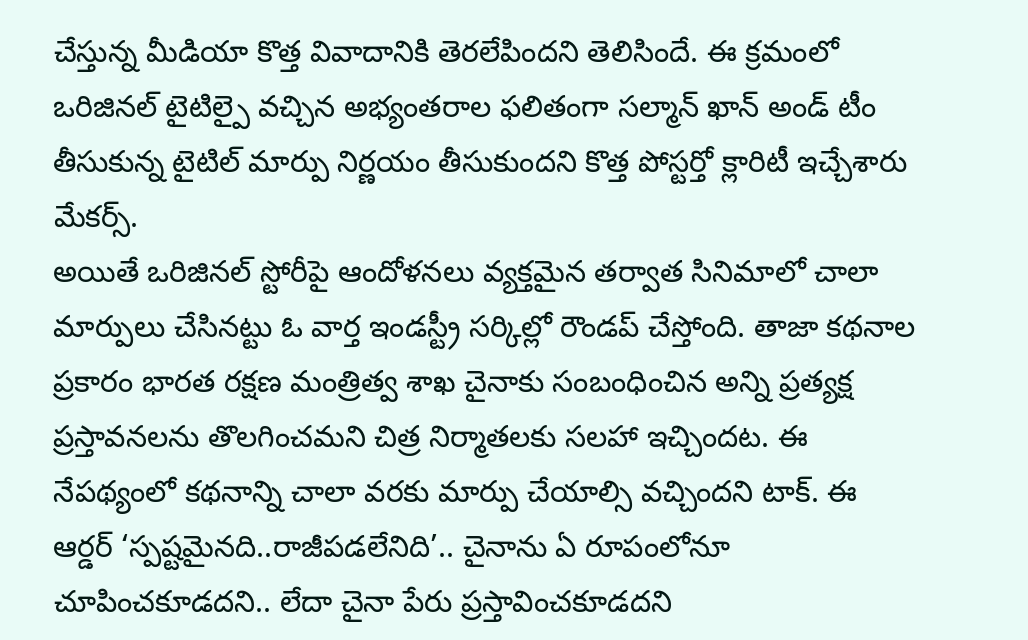చేస్తున్న మీడియా కొత్త వివాదానికి తెరలేపిందని తెలిసిందే. ఈ క్రమంలో ఒరిజినల్ టైటిల్పై వచ్చిన అభ్యంతరాల ఫలితంగా సల్మాన్ ఖాన్ అండ్ టీం తీసుకున్న టైటిల్ మార్పు నిర్ణయం తీసుకుందని కొత్త పోస్టర్తో క్లారిటీ ఇచ్చేశారు మేకర్స్.
అయితే ఒరిజినల్ స్టోరీపై ఆందోళనలు వ్యక్తమైన తర్వాత సినిమాలో చాలా మార్పులు చేసినట్టు ఓ వార్త ఇండస్ట్రీ సర్కిల్లో రౌండప్ చేస్తోంది. తాజా కథనాల ప్రకారం భారత రక్షణ మంత్రిత్వ శాఖ చైనాకు సంబంధించిన అన్ని ప్రత్యక్ష ప్రస్తావనలను తొలగించమని చిత్ర నిర్మాతలకు సలహా ఇచ్చిందట. ఈ నేపథ్యంలో కథనాన్ని చాలా వరకు మార్పు చేయాల్సి వచ్చిందని టాక్. ఈ ఆర్డర్ ‘స్పష్టమైనది..రాజీపడలేనిది’.. చైనాను ఏ రూపంలోనూ చూపించకూడదని.. లేదా చైనా పేరు ప్రస్తావించకూడదని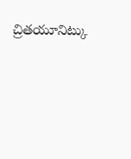చ్రితయూనిట్కు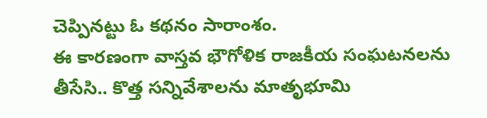చెప్పినట్టు ఓ కథనం సారాంశం.
ఈ కారణంగా వాస్తవ భౌగోళిక రాజకీయ సంఘటనలను తీసేసి.. కొత్త సన్నివేశాలను మాతృభూమి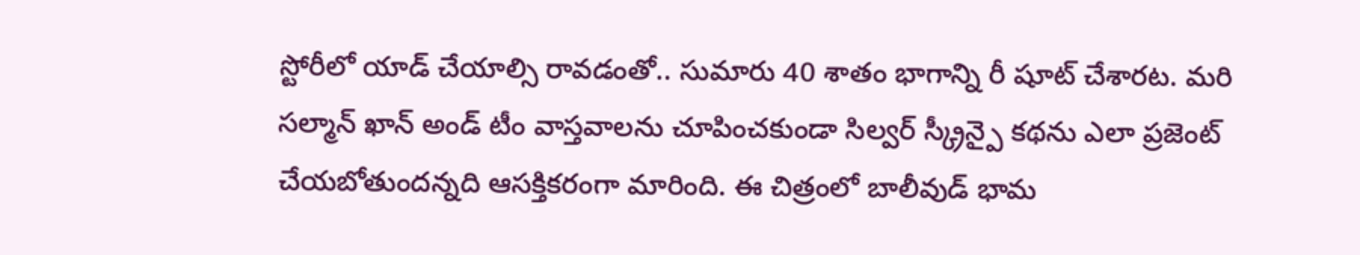స్టోరీలో యాడ్ చేయాల్సి రావడంతో.. సుమారు 40 శాతం భాగాన్ని రీ షూట్ చేశారట. మరి సల్మాన్ ఖాన్ అండ్ టీం వాస్తవాలను చూపించకుండా సిల్వర్ స్క్రీన్పై కథను ఎలా ప్రజెంట్ చేయబోతుందన్నది ఆసక్తికరంగా మారింది. ఈ చిత్రంలో బాలీవుడ్ భామ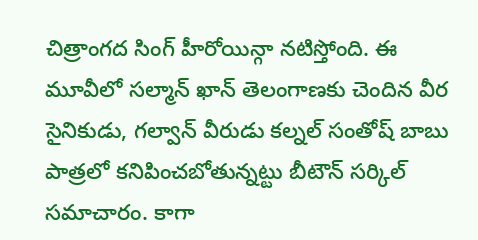చిత్రాంగద సింగ్ హీరోయిన్గా నటిస్తోంది. ఈ మూవీలో సల్మాన్ ఖాన్ తెలంగాణకు చెందిన వీర సైనికుడు, గల్వాన్ వీరుడు కల్నల్ సంతోష్ బాబు పాత్రలో కనిపించబోతున్నట్టు బీటౌన్ సర్కిల్ సమాచారం. కాగా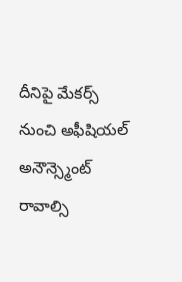దీనిపై మేకర్స్ నుంచి అఫీషియల్ అనౌన్స్మెంట్ రావాల్సి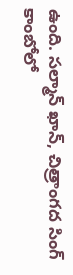ఉంది. సల్మాన్ ఖాన్, చిత్రాంగద సింగ్ కాంబోలో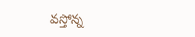వస్తోన్న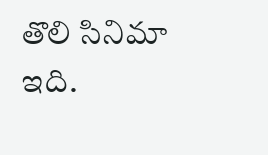తొలి సినిమా ఇది.